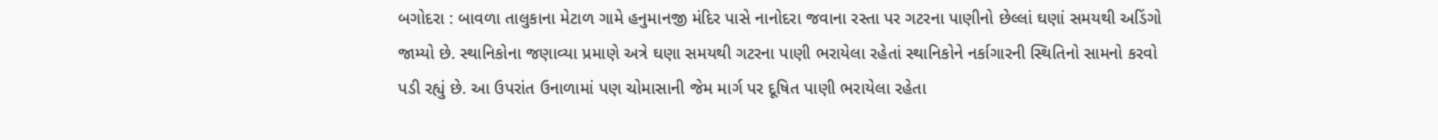બગોદરા : બાવળા તાલુકાના મેટાળ ગામે હનુમાનજી મંદિર પાસે નાનોદરા જવાના રસ્તા પર ગટરના પાણીનો છેલ્લાં ઘણાં સમયથી અડિંગો જામ્યો છે. સ્થાનિકોના જણાવ્યા પ્રમાણે અત્રે ઘણા સમયથી ગટરના પાણી ભરાયેલા રહેતાં સ્થાનિકોને નર્કાગારની સ્થિતિનો સામનો કરવો પડી રહ્યું છે. આ ઉપરાંત ઉનાળામાં પણ ચોમાસાની જેમ માર્ગ પર દૂષિત પાણી ભરાયેલા રહેતા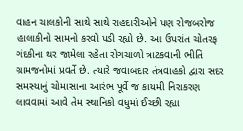વાહન ચાલકોની સાથે સાથે રાહદારીઓને પણ રોજબરોજ હાલાકીનો સામનો કરવો પડી રહ્યો છે. આ ઉપરાંત ચોતરફ ગંદકીના થર જામેલા રહેતા રોગચાળો ત્રાટકવાની ભીતિ ગ્રામજનોમાં પ્રવર્તે છે. ત્યારે જવાબદાર તંત્રવાહકો દ્વારા સદર સમસ્યાનું ચોમાસાના આરંભ પૂર્વે જ કાયમી નિરાકરણ લાવવામાં આવે તેમ સ્થાનિકો વધુમાં ઈચ્છી રહ્યા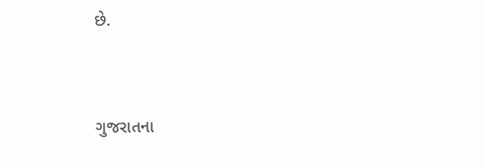છે.


ગુજરાતના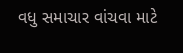વધુ સમાચાર વાંચવા માટે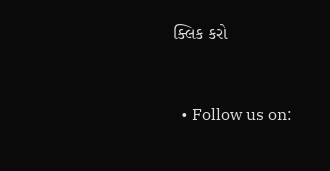ક્લિક કરો


  • Follow us on: